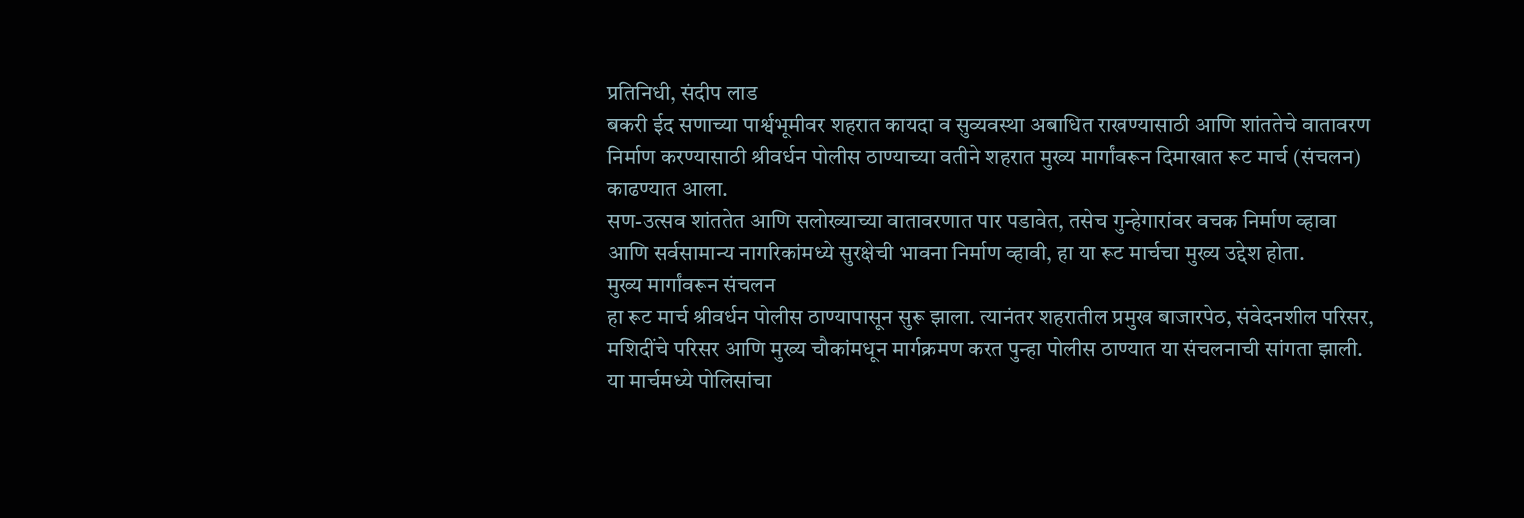प्रतिनिधी, संदीप लाड
बकरी ईद सणाच्या पार्श्वभूमीवर शहरात कायदा व सुव्यवस्था अबाधित राखण्यासाठी आणि शांततेचे वातावरण निर्माण करण्यासाठी श्रीवर्धन पोलीस ठाण्याच्या वतीने शहरात मुख्य मार्गांवरून दिमाखात रूट मार्च (संचलन) काढण्यात आला.
सण-उत्सव शांततेत आणि सलोख्याच्या वातावरणात पार पडावेत, तसेच गुन्हेगारांवर वचक निर्माण व्हावा आणि सर्वसामान्य नागरिकांमध्ये सुरक्षेची भावना निर्माण व्हावी, हा या रूट मार्चचा मुख्य उद्देश होता.
मुख्य मार्गांवरून संचलन
हा रूट मार्च श्रीवर्धन पोलीस ठाण्यापासून सुरू झाला. त्यानंतर शहरातील प्रमुख बाजारपेठ, संवेदनशील परिसर, मशिदींचे परिसर आणि मुख्य चौकांमधून मार्गक्रमण करत पुन्हा पोलीस ठाण्यात या संचलनाची सांगता झाली. या मार्चमध्ये पोलिसांचा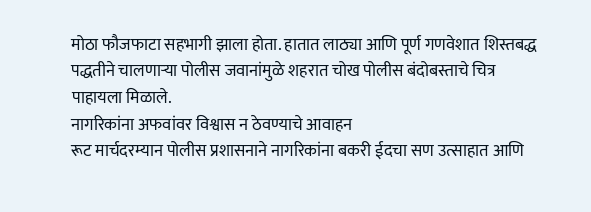मोठा फौजफाटा सहभागी झाला होता. हातात लाठ्या आणि पूर्ण गणवेशात शिस्तबद्ध पद्धतीने चालणाऱ्या पोलीस जवानांमुळे शहरात चोख पोलीस बंदोबस्ताचे चित्र पाहायला मिळाले.
नागरिकांना अफवांवर विश्वास न ठेवण्याचे आवाहन
रूट मार्चदरम्यान पोलीस प्रशासनाने नागरिकांना बकरी ईदचा सण उत्साहात आणि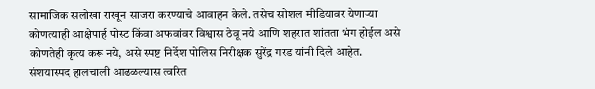सामाजिक सलोखा राखून साजरा करण्याचे आवाहन केले. तसेच सोशल मीडियावर येणाऱ्या कोणत्याही आक्षेपार्ह पोस्ट किंवा अफवांवर विश्वास ठेवू नये आणि शहरात शांतता भंग होईल असे कोणतेही कृत्य करू नये, असे स्पष्ट निर्देश पोलिस निरीक्षक सुरेंद्र गरड यांनी दिले आहेत.
संशयास्पद हालचाली आढळल्यास त्वरित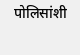पोलिसांशी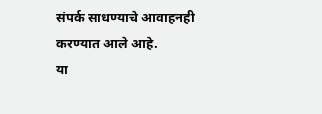संपर्क साधण्याचे आवाहनही करण्यात आले आहे.
या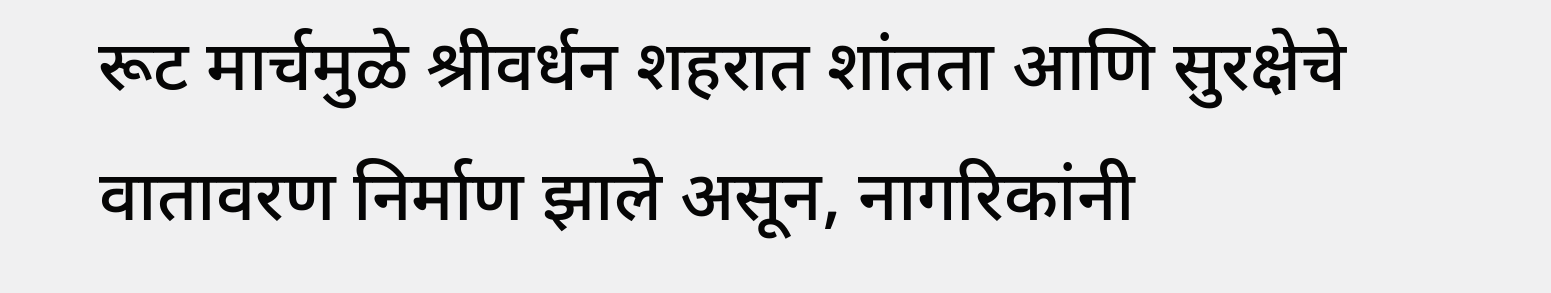रूट मार्चमुळे श्रीवर्धन शहरात शांतता आणि सुरक्षेचे वातावरण निर्माण झाले असून, नागरिकांनी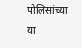पोलिसांच्या या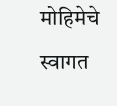मोहिमेचे स्वागत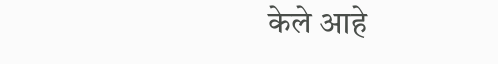केले आहे